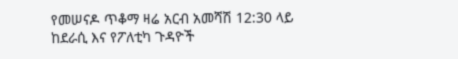የመሠናዶ ጥቆማ ዛሬ አርብ አመሻሽ 12:30 ላይ ከደራሲ እና የፖለቲካ ጉዳዮች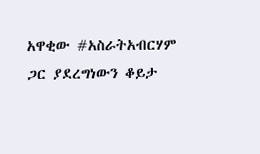አዋቂው #አስራትአብርሃም ጋር ያደረግነውን ቆይታ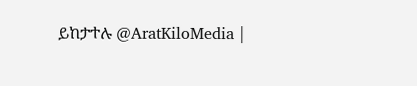ይከታተሉ @AratKiloMedia |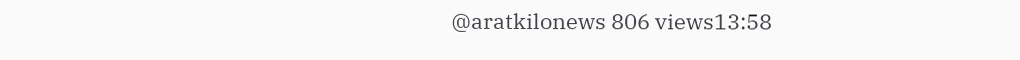@aratkilonews 806 views13:58